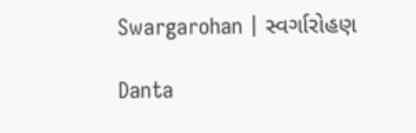Swargarohan | સ્વર્ગારોહણ

Danta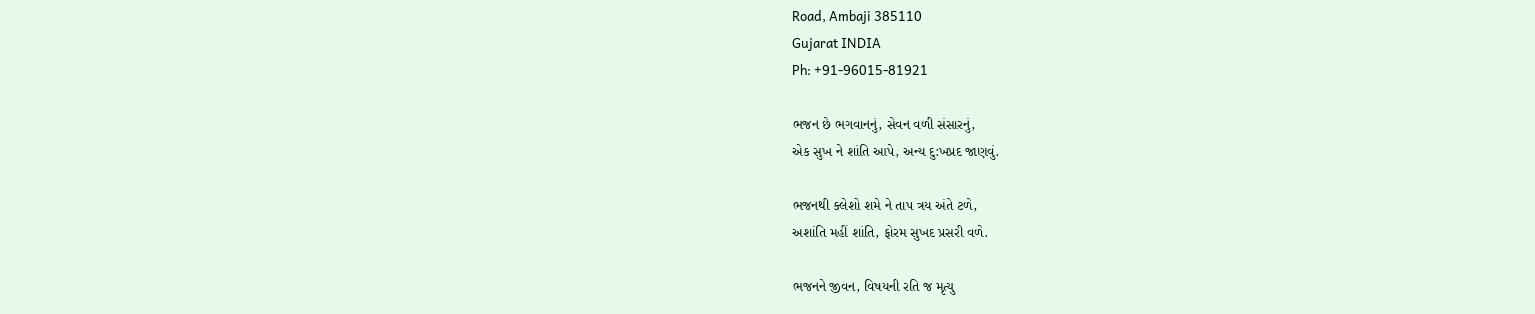Road, Ambaji 385110
Gujarat INDIA
Ph: +91-96015-81921

ભજન છે ભગવાનનું, સેવન વળી સંસારનું,
એક સુખ ને શાંતિ આપે, અન્ય દુ:ખપ્રદ જાણવું.

ભજનથી ક્લેશો શમે ને તાપ ત્રય અંતે ટળે,
અશાંતિ મહીં શાંતિ, ફોરમ સુખદ પ્રસરી વળે.

ભજનને જીવન, વિષયની રતિ જ મૃત્યુ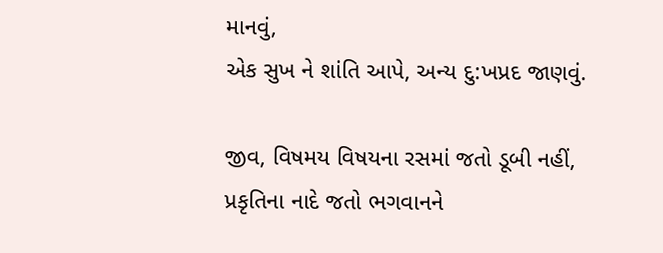માનવું,
એક સુખ ને શાંતિ આપે, અન્ય દુ:ખપ્રદ જાણવું.

જીવ, વિષમય વિષયના રસમાં જતો ડૂબી નહીં,
પ્રકૃતિના નાદે જતો ભગવાનને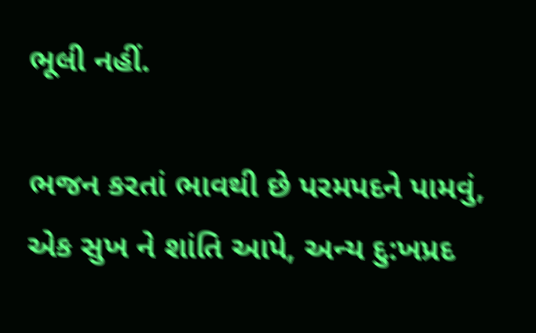ભૂલી નહીં.

ભજન કરતાં ભાવથી છે પરમપદને પામવું,
એક સુખ ને શાંતિ આપે, અન્ય દુ:ખપ્રદ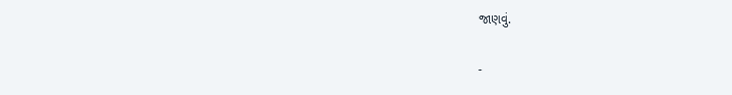જાણવું.

-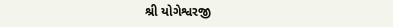શ્રી યોગેશ્વરજી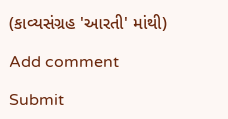(કાવ્યસંગ્રહ 'આરતી' માંથી)

Add comment

Submit